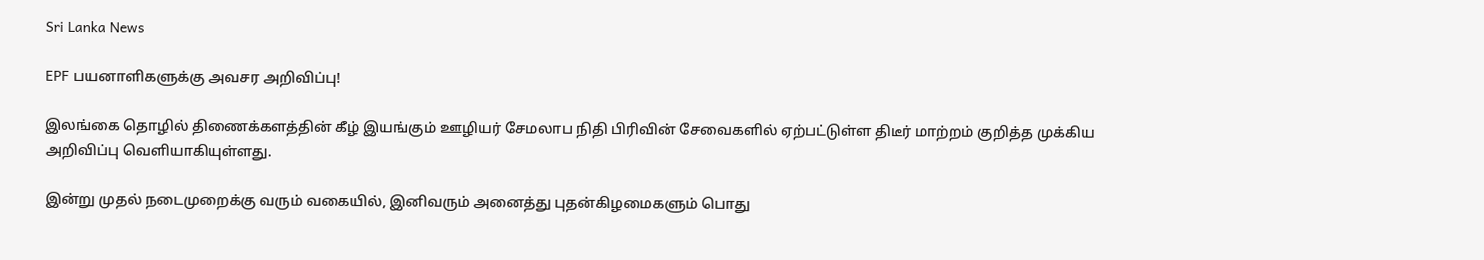Sri Lanka News

EPF பயனாளிகளுக்கு அவசர அறிவிப்பு!

இலங்கை தொழில் திணைக்களத்தின் கீழ் இயங்கும் ஊழியர் சேமலாப நிதி பிரிவின் சேவைகளில் ஏற்பட்டுள்ள திடீர் மாற்றம் குறித்த முக்கிய அறிவிப்பு வெளியாகியுள்ளது.

இன்று முதல் நடைமுறைக்கு வரும் வகையில், இனிவரும் அனைத்து புதன்கிழமைகளும் பொது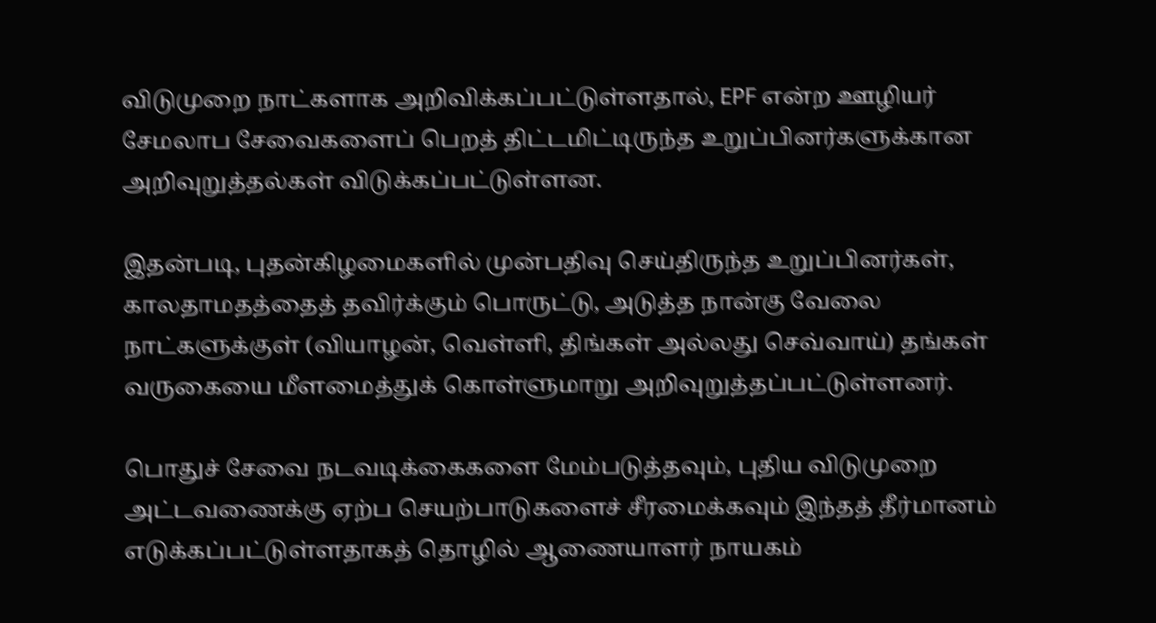விடுமுறை நாட்களாக அறிவிக்கப்பட்டுள்ளதால், EPF என்ற ஊழியர் சேமலாப சேவைகளைப் பெறத் திட்டமிட்டிருந்த உறுப்பினர்களுக்கான அறிவுறுத்தல்கள் விடுக்கப்பட்டுள்ளன.

இதன்படி, புதன்கிழமைகளில் முன்பதிவு செய்திருந்த உறுப்பினர்கள், காலதாமதத்தைத் தவிர்க்கும் பொருட்டு, அடுத்த நான்கு வேலை நாட்களுக்குள் (வியாழன், வெள்ளி, திங்கள் அல்லது செவ்வாய்) தங்கள் வருகையை மீளமைத்துக் கொள்ளுமாறு அறிவுறுத்தப்பட்டுள்ளனர்.

பொதுச் சேவை நடவடிக்கைகளை மேம்படுத்தவும், புதிய விடுமுறை அட்டவணைக்கு ஏற்ப செயற்பாடுகளைச் சீரமைக்கவும் இந்தத் தீர்மானம் எடுக்கப்பட்டுள்ளதாகத் தொழில் ஆணையாளர் நாயகம்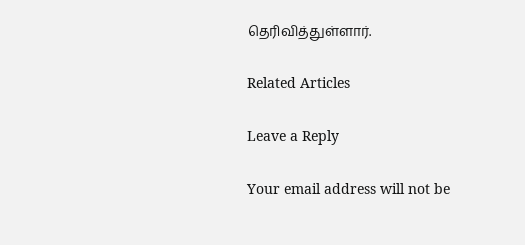தெரிவித்துள்ளார்.

Related Articles

Leave a Reply

Your email address will not be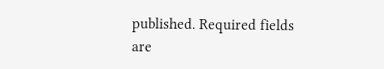published. Required fields are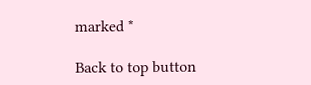marked *

Back to top button